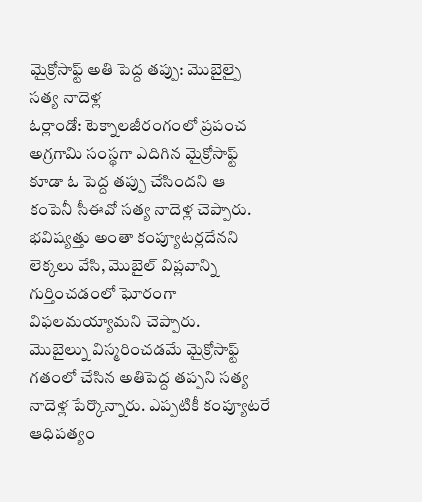మైక్రోసాఫ్ట్ అతి పెద్ద తప్పు: మొబైల్పై సత్య నాదెళ్ల
ఓర్లాండో: టెక్నాలజీరంగంలో ప్రపంచ అగ్రగామి సంస్థగా ఎదిగిన మైక్రోసాఫ్ట్ కూడా ఓ పెద్ద తప్పు చేసిందని ఆ కంపెనీ సీఈవో సత్య నాదెళ్ల చెప్పారు. భవిష్యత్తు అంతా కంప్యూటర్లదేనని లెక్కలు వేసి, మొబైల్ విప్లవాన్ని గుర్తించడంలో ఘోరంగా విఫలమయ్యామని చెప్పారు.
మొబైల్ను విస్మరించడమే మైక్రోసాఫ్ట్ గతంలో చేసిన అతిపెద్ద తప్పని సత్య నాదెళ్ల పేర్కొన్నారు. ఎప్పటికీ కంప్యూటరే ఆధిపత్యం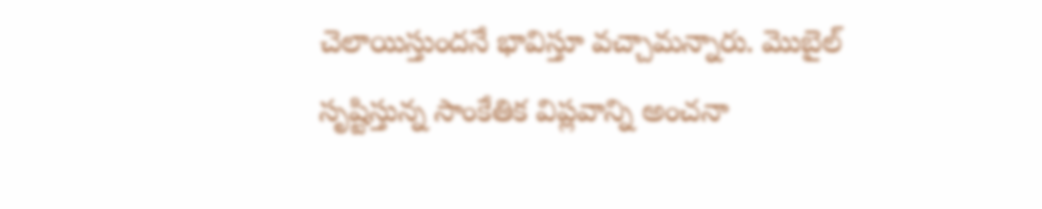చెలాయిస్తుందనే భావిస్తూ వచ్చామన్నారు. మొబైల్ సృష్టిస్తున్న సాంకేతిక విప్లవాన్ని అంచనా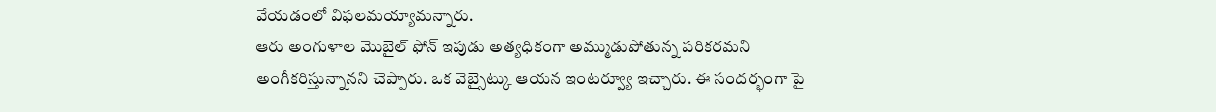వేయడంలో విఫలమయ్యామన్నారు.
ఆరు అంగుళాల మొబైల్ ఫోన్ ఇపుడు అత్యధికంగా అమ్ముడుపోతున్న పరికరమని అంగీకరిస్తున్నానని చెప్పారు. ఒక వెబ్సైట్కు ఆయన ఇంటర్వ్యూ ఇచ్చారు. ఈ సందర్భంగా పై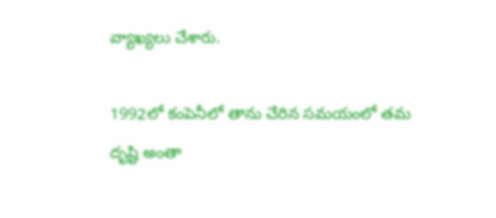వ్యాఖ్యలు చేశారు.

1992లో కంపెనీలో తాను చేరిన సమయంలో తమ దృష్టి అంతా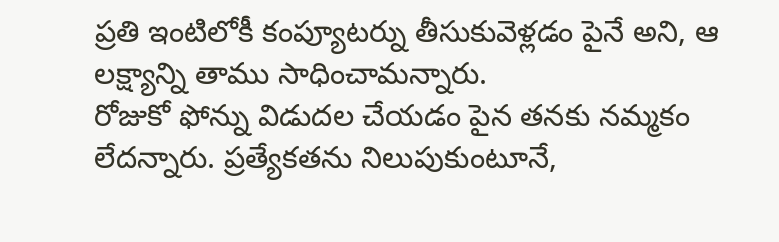ప్రతి ఇంటిలోకీ కంప్యూటర్ను తీసుకువెళ్లడం పైనే అని, ఆ లక్ష్యాన్ని తాము సాధించామన్నారు.
రోజుకో ఫోన్ను విడుదల చేయడం పైన తనకు నమ్మకం లేదన్నారు. ప్రత్యేకతను నిలుపుకుంటూనే,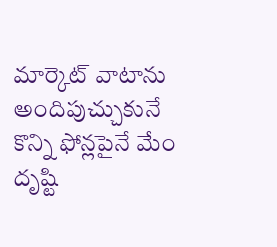మార్కెట్ వాటాను అందిపుచ్చుకునే కొన్ని ఫోన్లపైనే మేం దృష్టి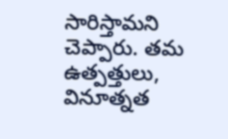సారిస్తామని చెప్పారు. తమ ఉత్పత్తులు, వినూత్నత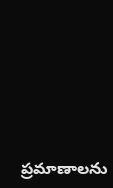ప్రమాణాలను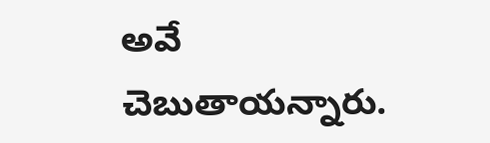అవే చెబుతాయన్నారు.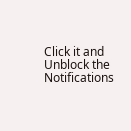Click it and Unblock the Notifications